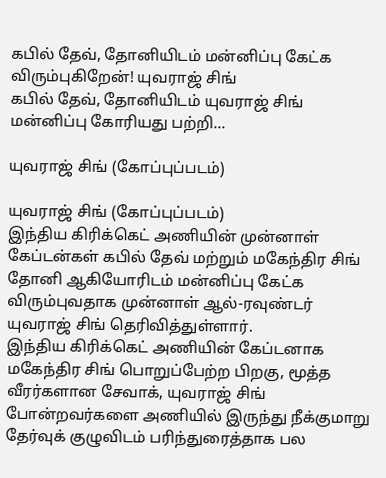கபில் தேவ், தோனியிடம் மன்னிப்பு கேட்க விரும்புகிறேன்! யுவராஜ் சிங்
கபில் தேவ், தோனியிடம் யுவராஜ் சிங் மன்னிப்பு கோரியது பற்றி...

யுவராஜ் சிங் (கோப்புப்படம்)

யுவராஜ் சிங் (கோப்புப்படம்)
இந்திய கிரிக்கெட் அணியின் முன்னாள் கேப்டன்கள் கபில் தேவ் மற்றும் மகேந்திர சிங் தோனி ஆகியோரிடம் மன்னிப்பு கேட்க விரும்புவதாக முன்னாள் ஆல்-ரவுண்டர் யுவராஜ் சிங் தெரிவித்துள்ளார்.
இந்திய கிரிக்கெட் அணியின் கேப்டனாக மகேந்திர சிங் பொறுப்பேற்ற பிறகு, மூத்த வீரர்களான சேவாக், யுவராஜ் சிங் போன்றவர்களை அணியில் இருந்து நீக்குமாறு தேர்வுக் குழுவிடம் பரிந்துரைத்தாக பல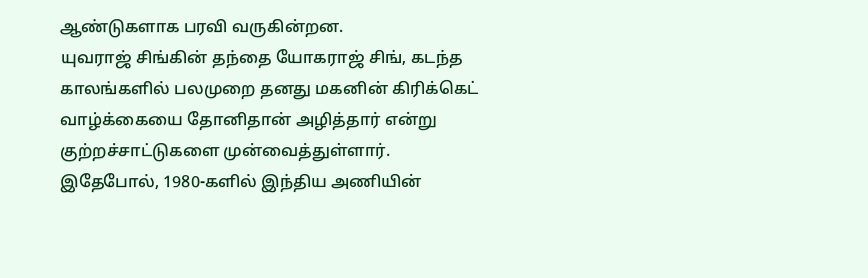ஆண்டுகளாக பரவி வருகின்றன.
யுவராஜ் சிங்கின் தந்தை யோகராஜ் சிங், கடந்த காலங்களில் பலமுறை தனது மகனின் கிரிக்கெட் வாழ்க்கையை தோனிதான் அழித்தார் என்று குற்றச்சாட்டுகளை முன்வைத்துள்ளார்.
இதேபோல், 1980-களில் இந்திய அணியின்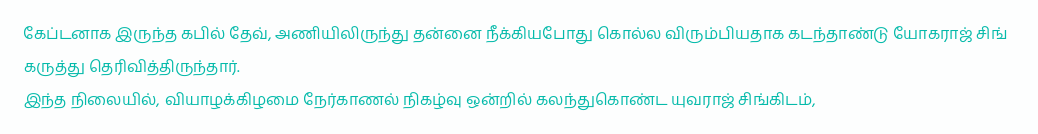கேப்டனாக இருந்த கபில் தேவ், அணியிலிருந்து தன்னை நீக்கியபோது கொல்ல விரும்பியதாக கடந்தாண்டு யோகராஜ் சிங் கருத்து தெரிவித்திருந்தார்.
இந்த நிலையில், வியாழக்கிழமை நேர்காணல் நிகழ்வு ஒன்றில் கலந்துகொண்ட யுவராஜ் சிங்கிடம்,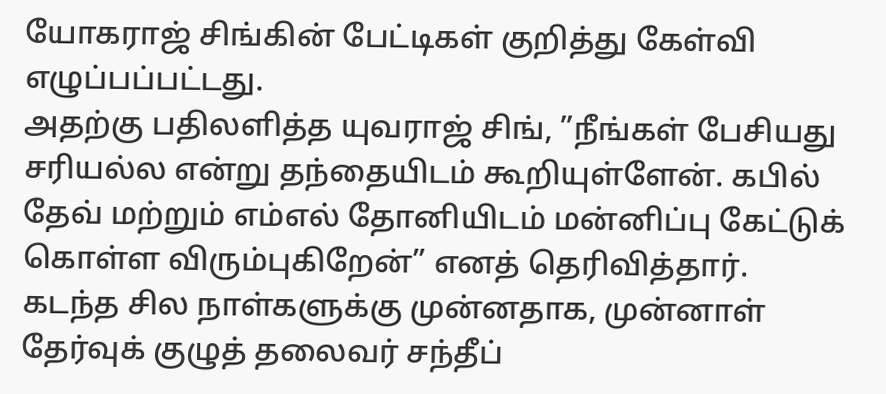யோகராஜ் சிங்கின் பேட்டிகள் குறித்து கேள்வி எழுப்பப்பட்டது.
அதற்கு பதிலளித்த யுவராஜ் சிங், ”நீங்கள் பேசியது சரியல்ல என்று தந்தையிடம் கூறியுள்ளேன். கபில் தேவ் மற்றும் எம்எல் தோனியிடம் மன்னிப்பு கேட்டுக் கொள்ள விரும்புகிறேன்” எனத் தெரிவித்தார்.
கடந்த சில நாள்களுக்கு முன்னதாக, முன்னாள் தேர்வுக் குழுத் தலைவர் சந்தீப்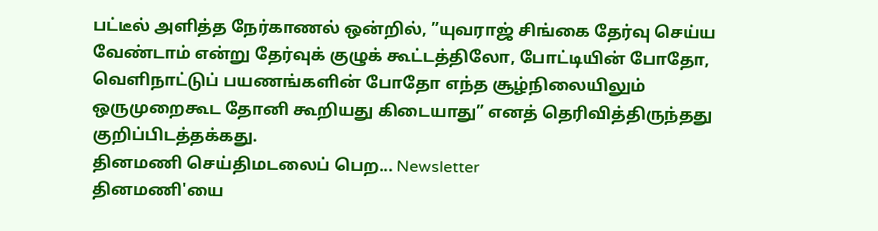பட்டீல் அளித்த நேர்காணல் ஒன்றில், ”யுவராஜ் சிங்கை தேர்வு செய்ய வேண்டாம் என்று தேர்வுக் குழுக் கூட்டத்திலோ, போட்டியின் போதோ, வெளிநாட்டுப் பயணங்களின் போதோ எந்த சூழ்நிலையிலும் ஒருமுறைகூட தோனி கூறியது கிடையாது” எனத் தெரிவித்திருந்தது குறிப்பிடத்தக்கது.
தினமணி செய்திமடலைப் பெற... Newsletter
தினமணி'யை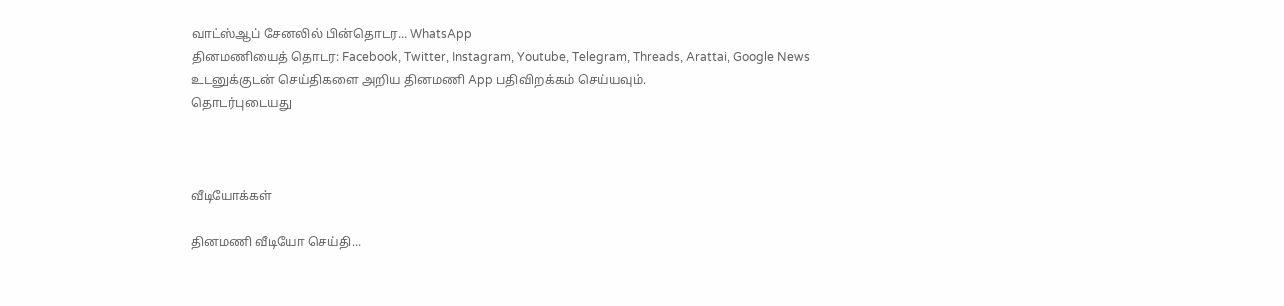வாட்ஸ்ஆப் சேனலில் பின்தொடர... WhatsApp
தினமணியைத் தொடர: Facebook, Twitter, Instagram, Youtube, Telegram, Threads, Arattai, Google News
உடனுக்குடன் செய்திகளை அறிய தினமணி App பதிவிறக்கம் செய்யவும்.
தொடர்புடையது



வீடியோக்கள்

தினமணி வீடியோ செய்தி...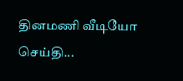தினமணி வீடியோ செய்தி...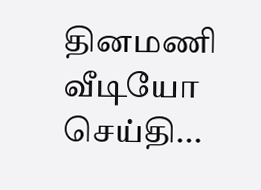தினமணி வீடியோ செய்தி...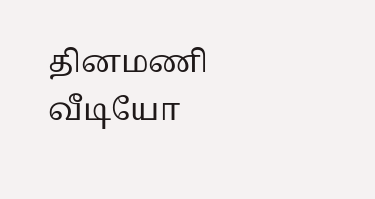தினமணி வீடியோ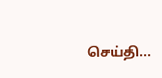செய்தி...